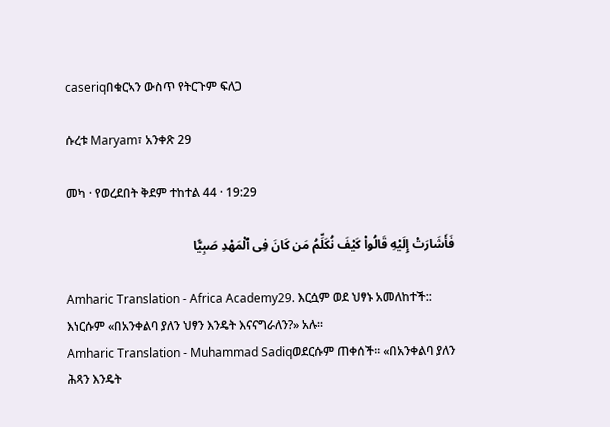caseriqበቁርኣን ውስጥ የትርጉም ፍለጋ

ሱረቱ Maryam፣ አንቀጽ 29

መካ · የወረደበት ቅደም ተከተል 44 · 19:29

فَأَشَارَتْ إِلَيْهِ قَالُوا۟ كَيْفَ نُكَلِّمُ مَن كَانَ فِى ٱلْمَهْدِ صَبِيًّا

Amharic Translation - Africa Academy29. እርሷም ወደ ህፃኑ አመለከተች:: እነርሱም «በአንቀልባ ያለን ህፃን እንዴት እናናግራለን?» አሉ።
Amharic Translation - Muhammad Sadiqወደርሱም ጠቀሰች፡፡ «በአንቀልባ ያለን ሕጻን እንዴት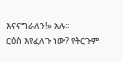እናናግራለን!» አሉ፡፡
ርዕስ እየፈለጉ ነው? የትርጉም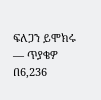ፍለጋን ይሞክሩ — ጥያቄዎ በ6,236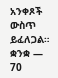አንቀጾች ውስጥ ይፈለጋል።
ቋንቋ — 70